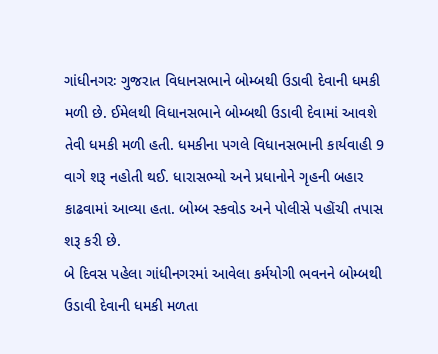ગાંધીનગરઃ ગુજરાત વિધાનસભાને બોમ્બથી ઉડાવી દેવાની ધમકી મળી છે. ઈમેલથી વિધાનસભાને બોમ્બથી ઉડાવી દેવામાં આવશે તેવી ધમકી મળી હતી. ધમકીના પગલે વિધાનસભાની કાર્યવાહી 9 વાગે શરૂ નહોતી થઈ. ધારાસભ્યો અને પ્રધાનોને ગૃહની બહાર કાઢવામાં આવ્યા હતા. બોમ્બ સ્કવોડ અને પોલીસે પહોંચી તપાસ શરૂ કરી છે.
બે દિવસ પહેલા ગાંધીનગરમાં આવેલા કર્મયોગી ભવનને બોમ્બથી ઉડાવી દેવાની ધમકી મળતા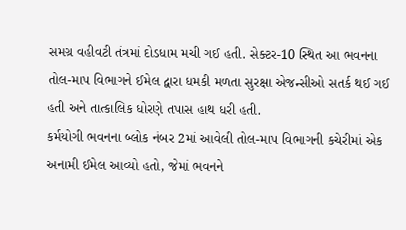સમગ્ર વહીવટી તંત્રમાં દોડધામ મચી ગઈ હતી. સેક્ટર-10 સ્થિત આ ભવનના તોલ-માપ વિભાગને ઈમેલ દ્વારા ધમકી મળતા સુરક્ષા એજન્સીઓ સતર્ક થઈ ગઈ હતી અને તાત્કાલિક ધોરણે તપાસ હાથ ધરી હતી.
કર્મયોગી ભવનના બ્લોક નંબર 2માં આવેલી તોલ-માપ વિભાગની કચેરીમાં એક અનામી ઈમેલ આવ્યો હતો, જેમાં ભવનને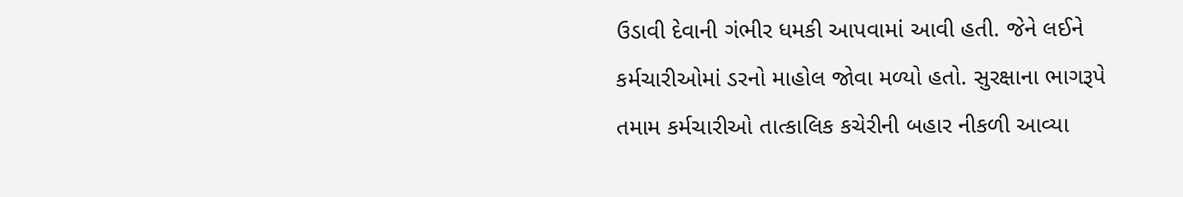ઉડાવી દેવાની ગંભીર ધમકી આપવામાં આવી હતી. જેને લઈને કર્મચારીઓમાં ડરનો માહોલ જોવા મળ્યો હતો. સુરક્ષાના ભાગરૂપે તમામ કર્મચારીઓ તાત્કાલિક કચેરીની બહાર નીકળી આવ્યા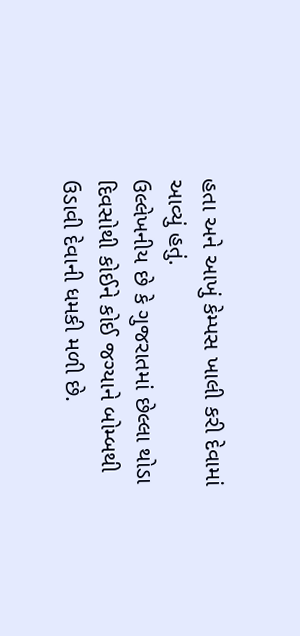હતા અને આખું કેમ્પસ ખાલી કરી દેવામાં આવ્યું હતું.
ઉલ્લેખનીય છે કે ગુજરાતમાં છેલ્લા થોડા દિવસોથી કોઈને કોઈ જગ્યાને બોમ્બથી ઉડાવી દેવાની ધમકી મળી છે.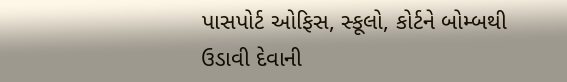પાસપોર્ટ ઓફિસ, સ્કૂલો, કોર્ટને બોમ્બથી ઉડાવી દેવાની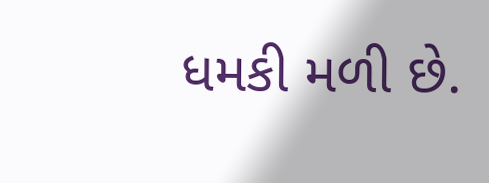ધમકી મળી છે.